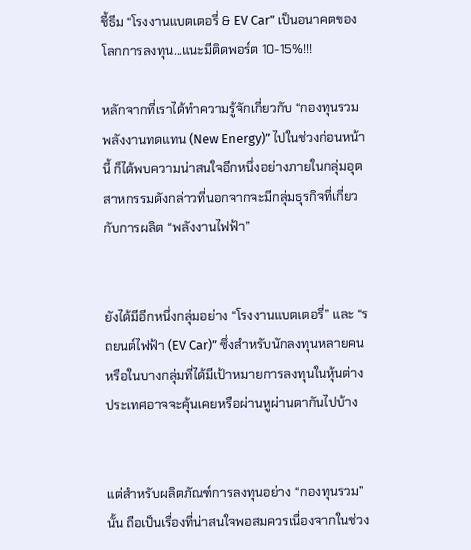ชี้ธีม “โรงงานแบตเตอรี่ & EV Car” เป็นอนาคตของโลกการลงทุน...แนะมีติดพอร์ต 10-15%!!!

หลักจากที่เราได้ทำความรู้จักเกี่ยวกับ “กองทุนรวมพลังงานทดแทน (New Energy)” ไปในช่วงก่อนหน้านี้ ก็ได้พบความน่าสนใจอีกหนึ่งอย่างภายในกลุ่มอุตสาหกรรมดังกล่าวที่นอกจากจะมีกลุ่มธุรกิจที่เกี่ยวกับการผลิต “พลังงานไฟฟ้า”


ยังได้มีอีกหนึ่งกลุ่มอย่าง “โรงงานแบตเตอรี่” และ “รถยนต์ไฟฟ้า (EV Car)” ซึ่งสำหรับนักลงทุนหลายคนหรือในบางกลุ่มที่ได้มีเป้าหมายการลงทุนในหุ้นต่างประเทศอาจจะคุ้นเคยหรือผ่านหูผ่านตากันไปบ้าง


แต่สำหรับผลิตภัณฑ์การลงทุนอย่าง “กองทุนรวม” นั้น ถือเป็นเรื่องที่น่าสนใจพอสมควรเนื่องจากในช่วง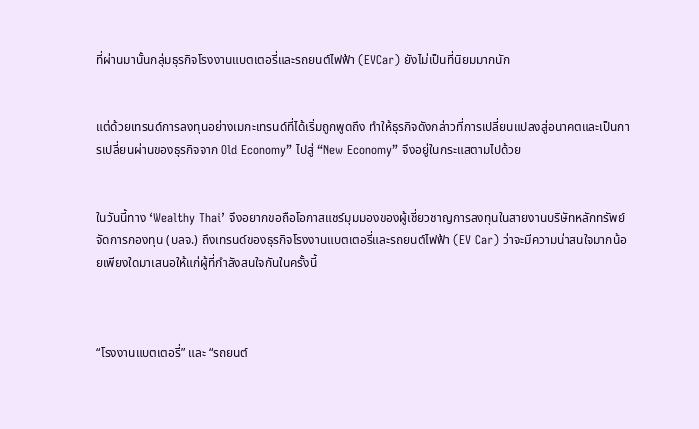ที่ผ่านมานั้นกลุ่มธุรกิจโรงงานแบตเตอรี่และรถยนต์ไฟฟ้า (EVCar) ยังไม่เป็นที่นิยมมากนัก


แต่ด้วยเทรนด์การลงทุนอย่างเมกะเทรนด์ที่ได้เริ่มถูกพูดถึง ทำให้ธุรกิจดังกล่าวที่การเปลี่ยนแปลงสู่อนาคตและเป็นการเปลี่ยนผ่านของธุรกิจจาก Old Economy” ไปสู่ “New Economy” จึงอยู่ในกระแสตามไปด้วย


ในวันนี้ทาง ‘Wealthy Thai’ จึงอยากขอถือโอกาสแชร์มุมมองของผู้เชี่ยวชาญการลงทุนในสายงานบริษัทหลักทรัพย์จัดการกองทุน (บลจ.) ถึงเทรนด์ของธุรกิจโรงงานแบตเตอรี่และรถยนต์ไฟฟ้า (EV Car) ว่าจะมีความน่าสนใจมากน้อยเพียงใดมาเสนอให้แก่ผู้ที่กำลังสนใจกันในครั้งนี้



“โรงงานแบตเตอรี่” และ “รถยนต์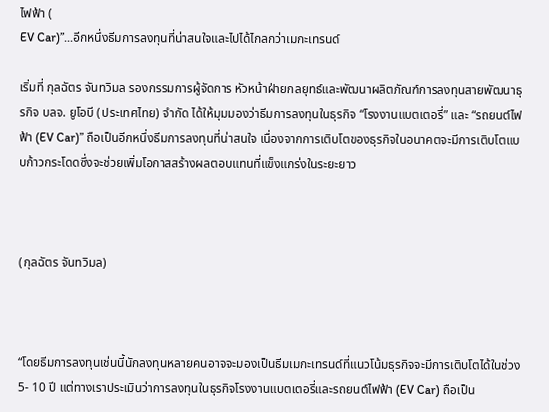ไฟฟ้า (
EV Car)”...อีกหนึ่งธีมการลงทุนที่น่าสนใจและไปได้ไกลกว่าเมกะเทรนด์

เริ่มที่ กุลฉัตร จันทวิมล รองกรรมการผู้จัดการ หัวหน้าฝ่ายกลยุทธ์และพัฒนาผลิตภัณฑ์การลงทุนสายพัฒนาธุรกิจ บลจ. ยูโอบี (ประเทศไทย) จำกัด ได้ให้มุมมองว่าธีมการลงทุนในธุรกิจ “โรงงานแบตเตอรี่” และ “รถยนต์ไฟฟ้า (EV Car)” ถือเป็นอีกหนึ่งธีมการลงทุนที่น่าสนใจ เนื่องจากการเติบโตของธุรกิจในอนาคตจะมีการเติบโตแบบก้าวกระโดดซึ่งจะช่วยเพิ่มโอกาสสร้างผลตอบแทนที่แข็งแกร่งในระยะยาว



(กุลฉัตร จันทวิมล)



“โดยธีมการลงทุนเช่นนี้นักลงทุนหลายคนอาจจะมองเป็นธีมเมกะเทรนด์ที่แนวโน้มธุรกิจจะมีการเติบโตได้ในช่วง 5- 10 ปี แต่ทางเราประเมินว่าการลงทุนในธุรกิจโรงงานแบตเตอรี่และรถยนต์ไฟฟ้า (EV Car) ถือเป็น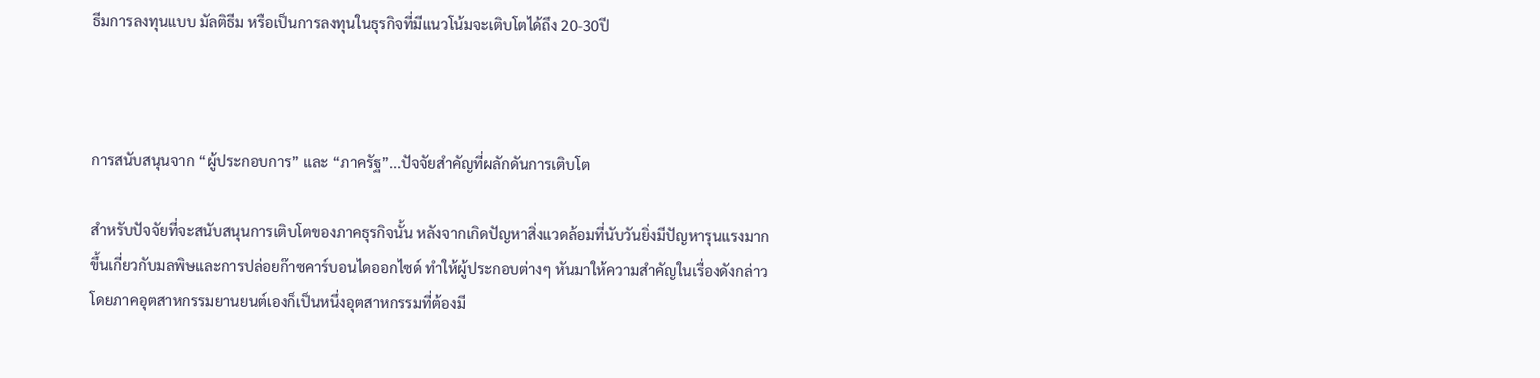ธีมการลงทุนแบบ มัลติธีม หรือเป็นการลงทุนในธุรกิจที่มีแนวโน้มจะเติบโตได้ถึง 20-30ปี



การสนับสนุนจาก “ผู้ประกอบการ” และ “ภาครัฐ”...ปัจจัยสำคัญที่ผลักดันการเติบโต

สำหรับปัจจัยที่จะสนับสนุนการเติบโตของภาคธุรกิจนั้น หลังจากเกิดปัญหาสิ่งแวดล้อมที่นับวันยิ่งมีปัญหารุนแรงมากขึ้นเกี่ยวกับมลพิษและการปล่อยก๊าซคาร์บอนไดออกไซด์ ทำให้ผู้ประกอบต่างๆ หันมาให้ความสำคัญในเรื่องดังกล่าว โดยภาคอุตสาหกรรมยานยนต์เองก็เป็นหนึ่งอุตสาหกรรมที่ต้องมี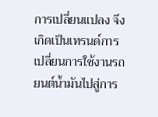การเปลี่ยนแปลง จึงเกิดเป็นเทรนด์การเปลี่ยนการใช้งานรถยนต์น้ำมันไปสู่การ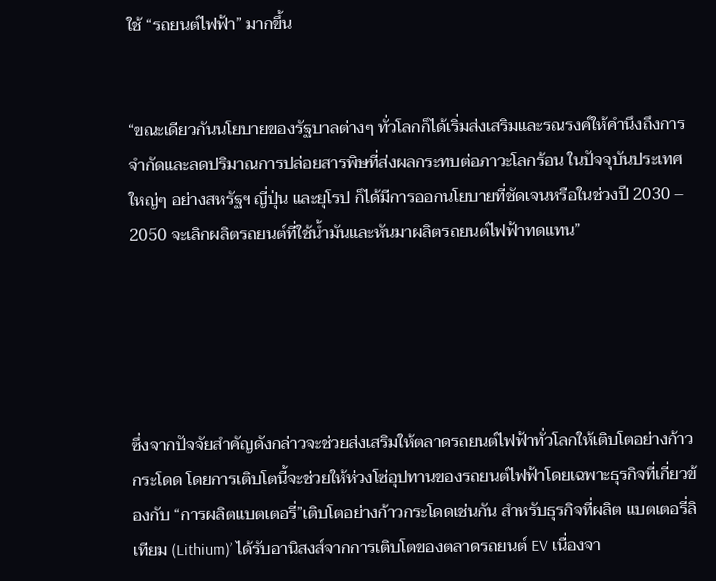ใช้ “รถยนต์ไฟฟ้า” มากขึ้น


“ขณะเดียวกันนโยบายของรัฐบาลต่างๆ ทั่วโลกก็ได้เริ่มส่งเสริมและรณรงค์ให้คำนึงถึงการจำกัดและลดปริมาณการปล่อยสารพิษที่ส่งผลกระทบต่อภาวะโลกร้อน ในปัจจุบันประเทศใหญ่ๆ อย่างสหรัฐฯ ญี่ปุ่น และยุโรป ก็ได้มีการออกนโยบายที่ชัดเจนหรือในช่วงปี 2030 – 2050 จะเลิกผลิตรถยนต์ที่ใช้น้ำมันและหันมาผลิตรถยนต์ไฟฟ้าทดแทน”





ซึ่งจากปัจจัยสำคัญดังกล่าวจะช่วยส่งเสริมให้ตลาดรถยนต์ไฟฟ้าทั่วโลกให้เติบโตอย่างก้าวกระโดด โดยการเติบโตนี้จะช่วยให้ห่วงโซ่อุปทานของรถยนต์ไฟฟ้าโดยเฉพาะธุรกิจที่เกี่ยวข้องกับ “การผลิตแบตเตอรี่”เติบโตอย่างก้าวกระโดดเช่นกัน สำหรับธุรกิจที่ผลิต แบตเตอรี่ลิเทียม (Lithium)’ ได้รับอานิสงส์จากการเติบโตของตลาดรถยนต์ EV เนื่องจา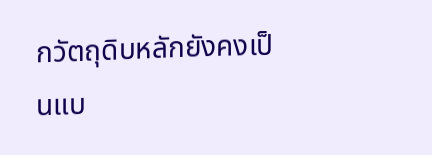กวัตถุดิบหลักยังคงเป็นแบ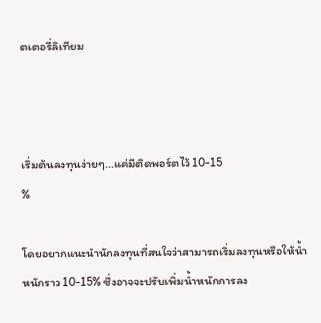ตเตอรี่ลิเทียม



เริ่มต้นลงทุนง่ายๆ...แค่มีติดพอร์ตไว้ 10-15
%

โดยอยากแนะนำนักลงทุนที่สนใจว่าสามารถเริ่มลงทุนหรือให้น้ำหนักราว 10-15% ซึ่งอาจจะปรับเพิ่มน้ำหนักการลง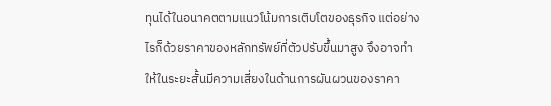ทุนได้ในอนาคตตามแนวโน้มการเติบโตของธุรกิจ แต่อย่างไรก็ด้วยราคาของหลักทรัพย์ที่ตัวปรับขึ้นมาสูง จึงอาจทำให้ในระยะสั้นมีความเสี่ยงในด้านการผันผวนของราคา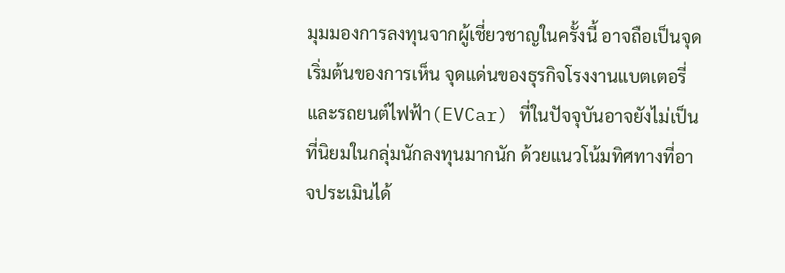มุมมองการลงทุนจากผู้เชี่ยวชาญในครั้งนี้ อาจถือเป็นจุดเริ่มต้นของการเห็น จุดแด่นของธุรกิจโรงงานแบตเตอรี่และรถยนต์ไฟฟ้า(EVCar) ที่ในปัจจุบันอาจยังไม่เป็นที่นิยมในกลุ่มนักลงทุนมากนัก ด้วยแนวโน้มทิศทางที่อาจประเมินได้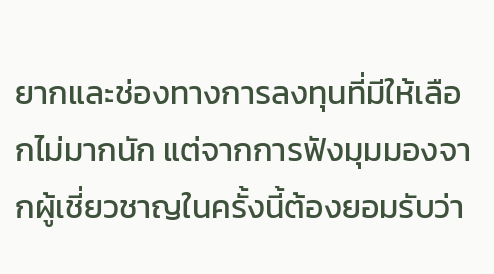ยากและช่องทางการลงทุนที่มีให้เลือกไม่มากนัก แต่จากการฟังมุมมองจากผู้เชี่ยวชาญในครั้งนี้ต้องยอมรับว่า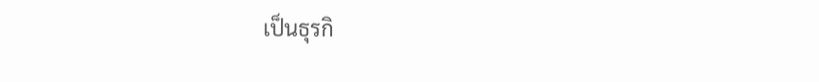เป็นธุรกิ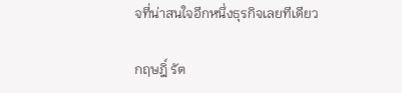จที่น่าสนใจอีกหนึ่งธุรกิจเลยทีเดียว

กฤษฎิ์ รัต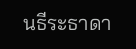นธีระธาดา